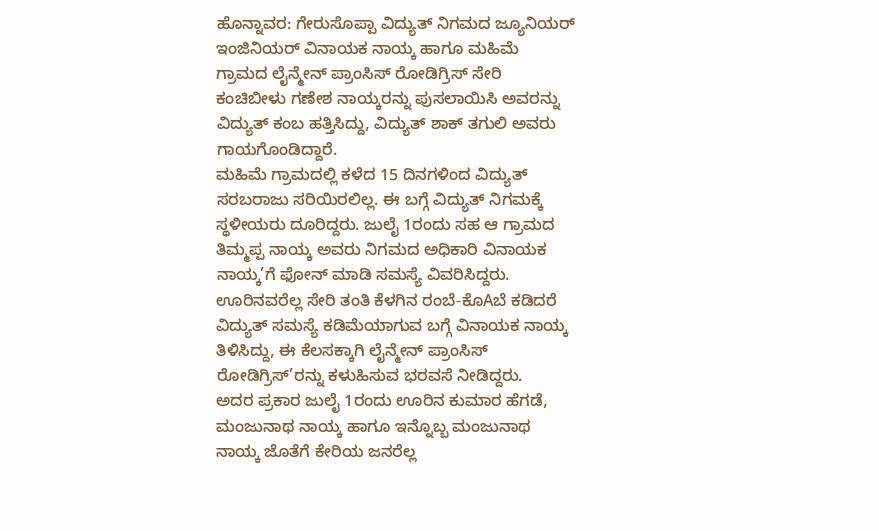ಹೊನ್ನಾವರ: ಗೇರುಸೊಪ್ಪಾ ವಿದ್ಯುತ್ ನಿಗಮದ ಜ್ಯೂನಿಯರ್ ಇಂಜಿನಿಯರ್ ವಿನಾಯಕ ನಾಯ್ಕ ಹಾಗೂ ಮಹಿಮೆ ಗ್ರಾಮದ ಲೈನ್ಮೇನ್ ಪ್ರಾಂಸಿಸ್ ರೋಡಿಗ್ರಿಸ್ ಸೇರಿ ಕಂಚಿಬೀಳು ಗಣೇಶ ನಾಯ್ಕರನ್ನು ಪುಸಲಾಯಿಸಿ ಅವರನ್ನು ವಿದ್ಯುತ್ ಕಂಬ ಹತ್ತಿಸಿದ್ದು, ವಿದ್ಯುತ್ ಶಾಕ್ ತಗುಲಿ ಅವರು ಗಾಯಗೊಂಡಿದ್ದಾರೆ.
ಮಹಿಮೆ ಗ್ರಾಮದಲ್ಲಿ ಕಳೆದ 15 ದಿನಗಳಿಂದ ವಿದ್ಯುತ್ ಸರಬರಾಜು ಸರಿಯಿರಲಿಲ್ಲ. ಈ ಬಗ್ಗೆ ವಿದ್ಯುತ್ ನಿಗಮಕ್ಕೆ ಸ್ಥಳೀಯರು ದೂರಿದ್ದರು. ಜುಲೈ 1ರಂದು ಸಹ ಆ ಗ್ರಾಮದ ತಿಮ್ಮಪ್ಪ ನಾಯ್ಕ ಅವರು ನಿಗಮದ ಅಧಿಕಾರಿ ವಿನಾಯಕ ನಾಯ್ಕ’ಗೆ ಫೋನ್ ಮಾಡಿ ಸಮಸ್ಯೆ ವಿವರಿಸಿದ್ದರು. ಊರಿನವರೆಲ್ಲ ಸೇರಿ ತಂತಿ ಕೆಳಗಿನ ರಂಬೆ-ಕೊAಬೆ ಕಡಿದರೆ ವಿದ್ಯುತ್ ಸಮಸ್ಯೆ ಕಡಿಮೆಯಾಗುವ ಬಗ್ಗೆ ವಿನಾಯಕ ನಾಯ್ಕ ತಿಳಿಸಿದ್ದು, ಈ ಕೆಲಸಕ್ಕಾಗಿ ಲೈನ್ಮೇನ್ ಪ್ರಾಂಸಿಸ್ ರೋಡಿಗ್ರಿಸ್’ರನ್ನು ಕಳುಹಿಸುವ ಭರವಸೆ ನೀಡಿದ್ದರು.
ಅದರ ಪ್ರಕಾರ ಜುಲೈ 1ರಂದು ಊರಿನ ಕುಮಾರ ಹೆಗಡೆ, ಮಂಜುನಾಥ ನಾಯ್ಕ ಹಾಗೂ ಇನ್ನೊಬ್ಬ ಮಂಜುನಾಥ ನಾಯ್ಕ ಜೊತೆಗೆ ಕೇರಿಯ ಜನರೆಲ್ಲ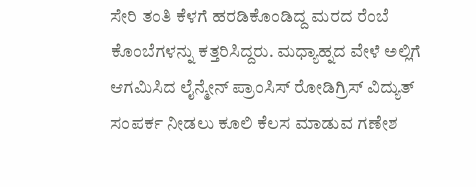ಸೇರಿ ತಂತಿ ಕೆಳಗೆ ಹರಡಿಕೊಂಡಿದ್ದ ಮರದ ರೆಂಬೆ ಕೊಂಬೆಗಳನ್ನು ಕತ್ತರಿಸಿದ್ದರು. ಮಧ್ಯಾಹ್ನದ ವೇಳೆ ಅಲ್ಲಿಗೆ ಆಗಮಿಸಿದ ಲೈನ್ಮೇನ್ ಪ್ರಾಂಸಿಸ್ ರೋಡಿಗ್ರಿಸ್ ವಿದ್ಯುತ್ ಸಂಪರ್ಕ ನೀಡಲು ಕೂಲಿ ಕೆಲಸ ಮಾಡುವ ಗಣೇಶ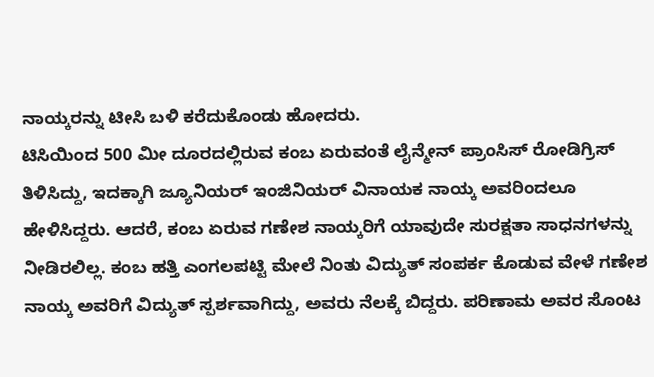ನಾಯ್ಕರನ್ನು ಟೀಸಿ ಬಳಿ ಕರೆದುಕೊಂಡು ಹೋದರು.
ಟಿಸಿಯಿಂದ 500 ಮೀ ದೂರದಲ್ಲಿರುವ ಕಂಬ ಏರುವಂತೆ ಲೈನ್ಮೇನ್ ಪ್ರಾಂಸಿಸ್ ರೋಡಿಗ್ರಿಸ್ ತಿಳಿಸಿದ್ದು, ಇದಕ್ಕಾಗಿ ಜ್ಯೂನಿಯರ್ ಇಂಜಿನಿಯರ್ ವಿನಾಯಕ ನಾಯ್ಕ ಅವರಿಂದಲೂ ಹೇಳಿಸಿದ್ದರು. ಆದರೆ, ಕಂಬ ಏರುವ ಗಣೇಶ ನಾಯ್ಕರಿಗೆ ಯಾವುದೇ ಸುರಕ್ಷತಾ ಸಾಧನಗಳನ್ನು ನೀಡಿರಲಿಲ್ಲ. ಕಂಬ ಹತ್ತಿ ಎಂಗಲಪಟ್ಟಿ ಮೇಲೆ ನಿಂತು ವಿದ್ಯುತ್ ಸಂಪರ್ಕ ಕೊಡುವ ವೇಳೆ ಗಣೇಶ ನಾಯ್ಕ ಅವರಿಗೆ ವಿದ್ಯುತ್ ಸ್ಪರ್ಶವಾಗಿದ್ದು, ಅವರು ನೆಲಕ್ಕೆ ಬಿದ್ದರು. ಪರಿಣಾಮ ಅವರ ಸೊಂಟ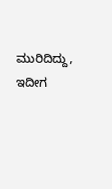ಮುರಿದಿದ್ದು, ಇದೀಗ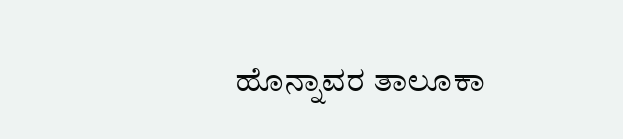ಹೊನ್ನಾವರ ತಾಲೂಕಾ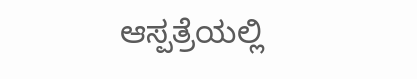ಆಸ್ಪತ್ರೆಯಲ್ಲಿ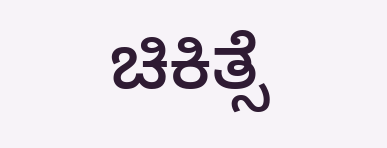ಚಿಕಿತ್ಸೆ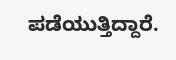ಪಡೆಯುತ್ತಿದ್ದಾರೆ.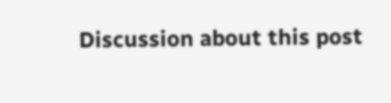Discussion about this post